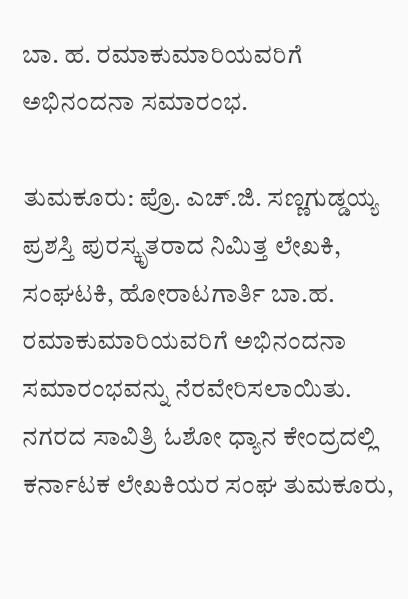ಬಾ. ಹ. ರಮಾಕುಮಾರಿಯವರಿಗೆ ಅಭಿನಂದನಾ ಸಮಾರಂಭ.

ತುಮಕೂರು: ಪ್ರೊ. ಎಚ್.ಜಿ. ಸಣ್ಣಗುಡ್ಡಯ್ಯ ಪ್ರಶಸ್ತಿ ಪುರಸ್ಕೃತರಾದ ನಿಮಿತ್ತ ಲೇಖಕಿ, ಸಂಘಟಕಿ, ಹೋರಾಟಗಾರ್ತಿ ಬಾ.ಹ. ರಮಾಕುಮಾರಿಯವರಿಗೆ ಅಭಿನಂದನಾ ಸಮಾರಂಭವನ್ನು ನೆರವೇರಿಸಲಾಯಿತು.
ನಗರದ ಸಾವಿತ್ರಿ ಓಶೋ ಧ್ಯಾನ ಕೇಂದ್ರದಲ್ಲಿ ಕರ್ನಾಟಕ ಲೇಖಕಿಯರ ಸಂಘ ತುಮಕೂರು,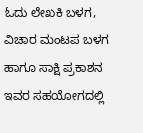ಓದು ಲೇಖಕಿ ಬಳಗ, ವಿಚಾರ ಮಂಟಪ ಬಳಗ ಹಾಗೂ ಸಾಕ್ಷಿ ಪ್ರಕಾಶನ ಇವರ ಸಹಯೋಗದಲ್ಲಿ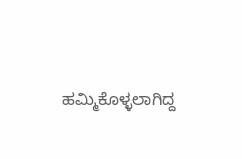ಹಮ್ಮಿಕೊಳ್ಳಲಾಗಿದ್ದ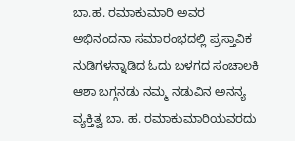ಬಾ.ಹ. ರಮಾಕುಮಾರಿ ಅವರ ಅಭಿನಂದನಾ ಸಮಾರಂಭದಲ್ಲಿ ಪ್ರಸ್ತಾವಿಕ ನುಡಿಗಳನ್ನಾಡಿದ ಓದು ಬಳಗದ ಸಂಚಾಲಕಿ ಆಶಾ ಬಗ್ಗನಡು ನಮ್ಮ ನಡುವಿನ ಅನನ್ಯ ವ್ಯಕ್ತಿತ್ವ ಬಾ. ಹ. ರಮಾಕುಮಾರಿಯವರದು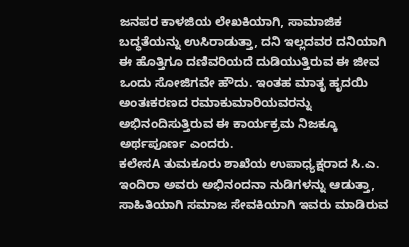ಜನಪರ ಕಾಳಜಿಯ ಲೇಖಕಿಯಾಗಿ, ಸಾಮಾಜಿಕ ಬದ್ಧತೆಯನ್ನು ಉಸಿರಾಡುತ್ತಾ, ದನಿ ಇಲ್ಲದವರ ದನಿಯಾಗಿ ಈ ಹೊತ್ತಿಗೂ ದಣಿವರಿಯದೆ ದುಡಿಯುತ್ತಿರುವ ಈ ಜೀವ ಒಂದು ಸೋಜಿಗವೇ ಹೌದು. ಇಂತಹ ಮಾತೃ ಹೃದಯಿ ಅಂತಃಕರಣದ ರಮಾಕುಮಾರಿಯವರನ್ನು ಅಭಿನಂದಿಸುತ್ತಿರುವ ಈ ಕಾರ್ಯಕ್ರಮ ನಿಜಕ್ಕೂ ಅರ್ಥಪೂರ್ಣ ಎಂದರು.
ಕಲೇಸA ತುಮಕೂರು ಶಾಖೆಯ ಉಪಾಧ್ಯಕ್ಷರಾದ ಸಿ.ಎ. ಇಂದಿರಾ ಅವರು ಅಭಿನಂದನಾ ನುಡಿಗಳನ್ನು ಆಡುತ್ತಾ, ಸಾಹಿತಿಯಾಗಿ ಸಮಾಜ ಸೇವಕಿಯಾಗಿ ಇವರು ಮಾಡಿರುವ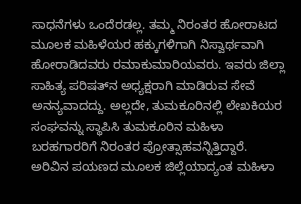ಸಾಧನೆಗಳು ಒಂದೆರಡಲ್ಲ. ತಮ್ಮ ನಿರಂತರ ಹೋರಾಟದ ಮೂಲಕ ಮಹಿಳೆಯರ ಹಕ್ಕುಗಳಿಗಾಗಿ ನಿಸ್ವಾರ್ಥವಾಗಿ ಹೋರಾಡಿದವರು ರಮಾಕುಮಾರಿಯವರು. ಇವರು ಜಿಲ್ಲಾ ಸಾಹಿತ್ಯ ಪರಿಷತ್‌ನ ಅಧ್ಯಕ್ಷರಾಗಿ ಮಾಡಿರುವ ಸೇವೆ ಅನನ್ಯವಾದದ್ದು. ಅಲ್ಲದೇ, ತುಮಕೂರಿನಲ್ಲಿ ಲೇಖಕಿಯರ ಸಂಘವನ್ನು ಸ್ಥಾಪಿಸಿ ತುಮಕೂರಿನ ಮಹಿಳಾ ಬರಹಗಾರರಿಗೆ ನಿರಂತರ ಪ್ರೋತ್ಸಾಹವನ್ನಿತ್ತಿದ್ದಾರೆ. ಅರಿವಿನ ಪಯಣದ ಮೂಲಕ ಜಿಲ್ಲೆಯಾದ್ಯಂತ ಮಹಿಳಾ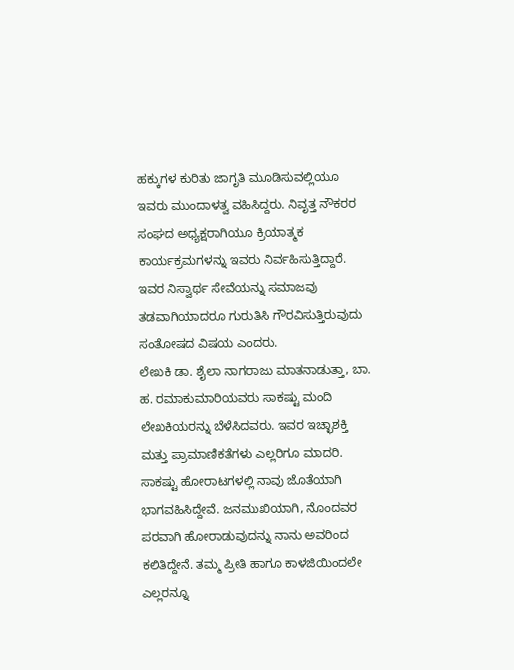ಹಕ್ಕುಗಳ ಕುರಿತು ಜಾಗೃತಿ ಮೂಡಿಸುವಲ್ಲಿಯೂ ಇವರು ಮುಂದಾಳತ್ವ ವಹಿಸಿದ್ದರು. ನಿವೃತ್ತ ನೌಕರರ ಸಂಘದ ಅಧ್ಯಕ್ಷರಾಗಿಯೂ ಕ್ರಿಯಾತ್ಮಕ ಕಾರ್ಯಕ್ರಮಗಳನ್ನು ಇವರು ನಿರ್ವಹಿಸುತ್ತಿದ್ದಾರೆ. ಇವರ ನಿಸ್ವಾರ್ಥ ಸೇವೆಯನ್ನು ಸಮಾಜವು ತಡವಾಗಿಯಾದರೂ ಗುರುತಿಸಿ ಗೌರವಿಸುತ್ತಿರುವುದು ಸಂತೋಷದ ವಿಷಯ ಎಂದರು.
ಲೇಖಕಿ ಡಾ. ಶೈಲಾ ನಾಗರಾಜು ಮಾತನಾಡುತ್ತಾ, ಬಾ. ಹ. ರಮಾಕುಮಾರಿಯವರು ಸಾಕಷ್ಟು ಮಂದಿ ಲೇಖಕಿಯರನ್ನು ಬೆಳೆಸಿದವರು. ಇವರ ಇಚ್ಛಾಶಕ್ತಿ ಮತ್ತು ಪ್ರಾಮಾಣಿಕತೆಗಳು ಎಲ್ಲರಿಗೂ ಮಾದರಿ. ಸಾಕಷ್ಟು ಹೋರಾಟಗಳಲ್ಲಿ ನಾವು ಜೊತೆಯಾಗಿ ಭಾಗವಹಿಸಿದ್ದೇವೆ. ಜನಮುಖಿಯಾಗಿ, ನೊಂದವರ ಪರವಾಗಿ ಹೋರಾಡುವುದನ್ನು ನಾನು ಅವರಿಂದ ಕಲಿತಿದ್ದೇನೆ. ತಮ್ಮ ಪ್ರೀತಿ ಹಾಗೂ ಕಾಳಜಿಯಿಂದಲೇ ಎಲ್ಲರನ್ನೂ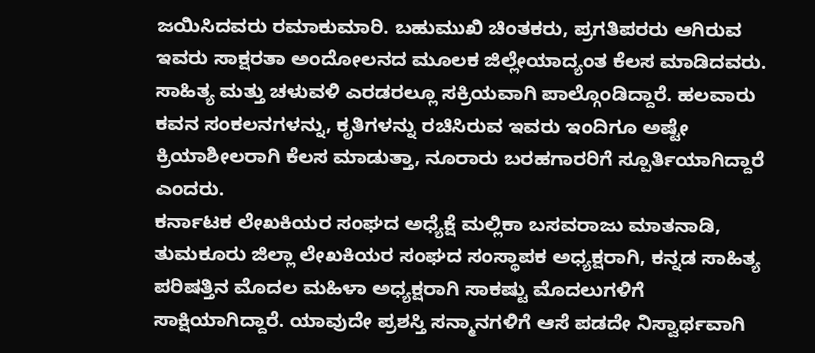ಜಯಿಸಿದವರು ರಮಾಕುಮಾರಿ. ಬಹುಮುಖಿ ಚಿಂತಕರು, ಪ್ರಗತಿಪರರು ಆಗಿರುವ ಇವರು ಸಾಕ್ಷರತಾ ಅಂದೋಲನದ ಮೂಲಕ ಜಿಲ್ಲೇಯಾದ್ಯಂತ ಕೆಲಸ ಮಾಡಿದವರು. ಸಾಹಿತ್ಯ ಮತ್ತು ಚಳುವಳಿ ಎರಡರಲ್ಲೂ ಸಕ್ರಿಯವಾಗಿ ಪಾಲ್ಗೊಂಡಿದ್ದಾರೆ. ಹಲವಾರು ಕವನ ಸಂಕಲನಗಳನ್ನು, ಕೃತಿಗಳನ್ನು ರಚಿಸಿರುವ ಇವರು ಇಂದಿಗೂ ಅಷ್ಟೇ ಕ್ರಿಯಾಶೀಲರಾಗಿ ಕೆಲಸ ಮಾಡುತ್ತಾ, ನೂರಾರು ಬರಹಗಾರರಿಗೆ ಸ್ಪೂರ್ತಿಯಾಗಿದ್ದಾರೆ ಎಂದರು.
ಕರ್ನಾಟಕ ಲೇಖಕಿಯರ ಸಂಘದ ಅಧ್ಯೆಕ್ಷೆ ಮಲ್ಲಿಕಾ ಬಸವರಾಜು ಮಾತನಾಡಿ, ತುಮಕೂರು ಜಿಲ್ಲಾ ಲೇಖಕಿಯರ ಸಂಘದ ಸಂಸ್ಥಾಪಕ ಅಧ್ಯಕ್ಷರಾಗಿ, ಕನ್ನಡ ಸಾಹಿತ್ಯ ಪರಿಷತ್ತಿನ ಮೊದಲ ಮಹಿಳಾ ಅಧ್ಯಕ್ಷರಾಗಿ ಸಾಕಷ್ಟು ಮೊದಲುಗಳಿಗೆ ಸಾಕ್ಷಿಯಾಗಿದ್ದಾರೆ. ಯಾವುದೇ ಪ್ರಶಸ್ತಿ ಸನ್ಮಾನಗಳಿಗೆ ಆಸೆ ಪಡದೇ ನಿಸ್ವಾರ್ಥವಾಗಿ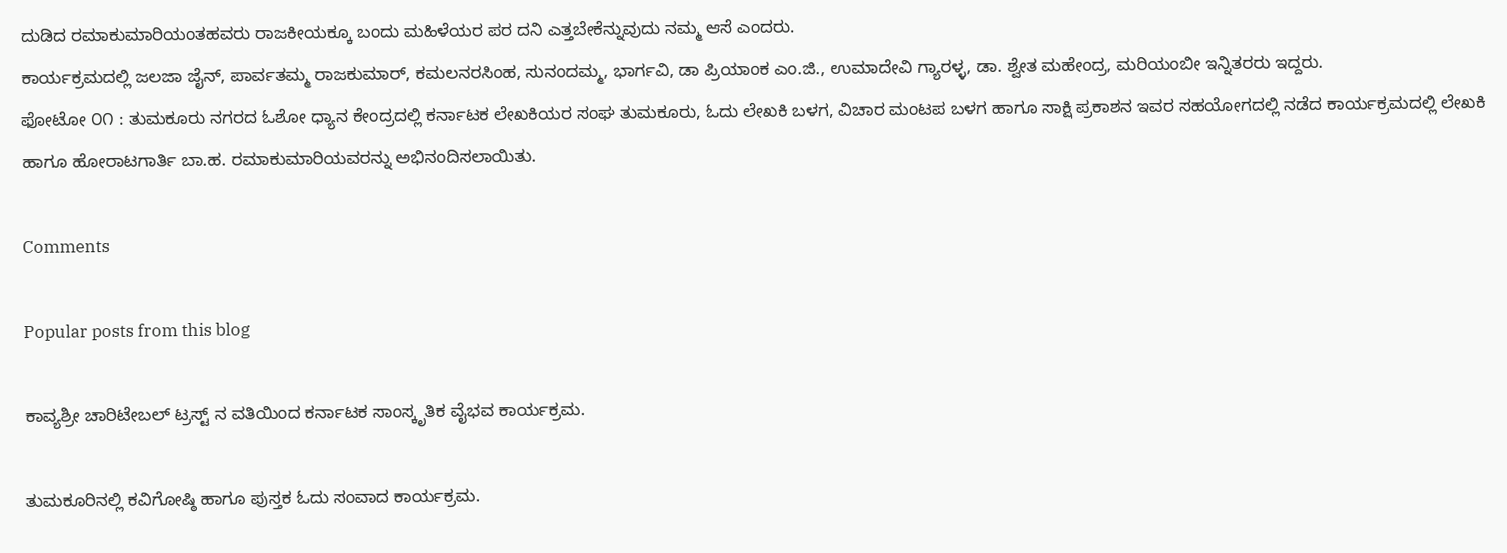ದುಡಿದ ರಮಾಕುಮಾರಿಯಂತಹವರು ರಾಜಕೀಯಕ್ಕೂ ಬಂದು ಮಹಿಳೆಯರ ಪರ ದನಿ ಎತ್ತಬೇಕೆನ್ನುವುದು ನಮ್ಮ ಆಸೆ ಎಂದರು.
ಕಾರ್ಯಕ್ರಮದಲ್ಲಿ ಜಲಜಾ ಜೈನ್, ಪಾರ್ವತಮ್ಮ ರಾಜಕುಮಾರ್, ಕಮಲನರಸಿಂಹ, ಸುನಂದಮ್ಮ, ಭಾರ್ಗವಿ, ಡಾ ಪ್ರಿಯಾಂಕ ಎಂ.ಜಿ., ಉಮಾದೇವಿ ಗ್ಯಾರಳ್ಳ, ಡಾ. ಶ್ವೇತ ಮಹೇಂದ್ರ, ಮರಿಯಂಬೀ ಇನ್ನಿತರರು ಇದ್ದರು.
ಫೋಟೋ ೦೧ : ತುಮಕೂರು ನಗರದ ಓಶೋ ಧ್ಯಾನ ಕೇಂದ್ರದಲ್ಲಿ ಕರ್ನಾಟಕ ಲೇಖಕಿಯರ ಸಂಘ ತುಮಕೂರು, ಓದು ಲೇಖಕಿ ಬಳಗ, ವಿಚಾರ ಮಂಟಪ ಬಳಗ ಹಾಗೂ ಸಾಕ್ಷಿ ಪ್ರಕಾಶನ ಇವರ ಸಹಯೋಗದಲ್ಲಿ ನಡೆದ ಕಾರ್ಯಕ್ರಮದಲ್ಲಿ ಲೇಖಕಿ ಹಾಗೂ ಹೋರಾಟಗಾರ್ತಿ ಬಾ.ಹ. ರಮಾಕುಮಾರಿಯವರನ್ನು ಅಭಿನಂದಿಸಲಾಯಿತು.

Comments

Popular posts from this blog

ಕಾವ್ಯಶ್ರೀ ಚಾರಿಟೇಬಲ್ ಟ್ರಸ್ಟ್ ನ ವತಿಯಿಂದ ಕರ್ನಾಟಕ ಸಾಂಸ್ಕೃತಿಕ ವೈಭವ ಕಾರ್ಯಕ್ರಮ.

ತುಮಕೂರಿನಲ್ಲಿ ಕವಿಗೋಷ್ಠಿ ಹಾಗೂ ಪುಸ್ತಕ ಓದು ಸಂವಾದ ಕಾರ್ಯಕ್ರಮ.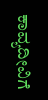ಕಾವ್ಯದೀವಿಗೆ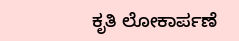ಕೃತಿ ಲೋಕಾರ್ಪಣೆ